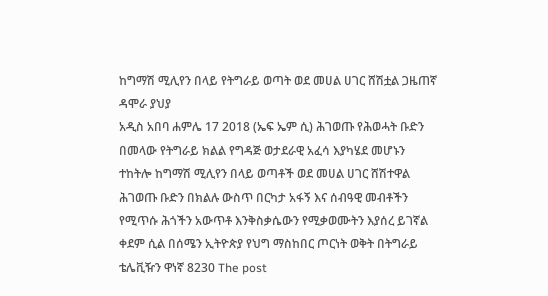ከግማሽ ሚሊየን በላይ የትግራይ ወጣት ወደ መሀል ሀገር ሸሽቷል ጋዜጠኛ ዳሞራ ያህያ
አዲስ አበባ ሐምሌ 17 2018 (ኤፍ ኤም ሲ) ሕገወጡ የሕወሓት ቡድን በመላው የትግራይ ክልል የግዳጅ ወታደራዊ አፈሳ እያካሄደ መሆኑን ተከትሎ ከግማሽ ሚሊየን በላይ ወጣቶች ወደ መሀል ሀገር ሸሽተዋል ሕገወጡ ቡድን በክልሉ ውስጥ በርካታ አፋኝ እና ሰብዓዊ መብቶችን የሚጥሱ ሕጎችን አውጥቶ እንቅስቃሴውን የሚቃወሙትን እያሰረ ይገኛል ቀደም ሲል በሰሜን ኢትዮጵያ የህግ ማስከበር ጦርነት ወቅት በትግራይ ቴሌቪዥን ዋነኛ 8230 The post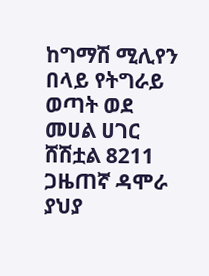ከግማሽ ሚሊየን በላይ የትግራይ ወጣት ወደ መሀል ሀገር ሸሽቷል 8211 ጋዜጠኛ ዳሞራ ያህያ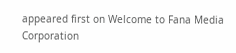appeared first on Welcome to Fana Media Corporation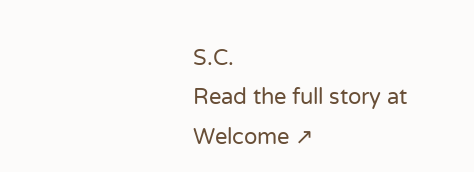S.C.
Read the full story at Welcome ↗